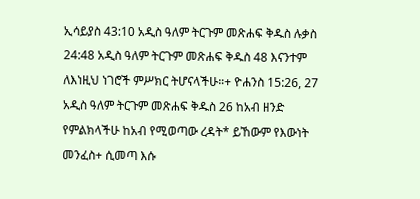ኢሳይያስ 43:10 አዲስ ዓለም ትርጉም መጽሐፍ ቅዱስ ሉቃስ 24:48 አዲስ ዓለም ትርጉም መጽሐፍ ቅዱስ 48 እናንተም ለእነዚህ ነገሮች ምሥክር ትሆናላችሁ።+ ዮሐንስ 15:26, 27 አዲስ ዓለም ትርጉም መጽሐፍ ቅዱስ 26 ከአብ ዘንድ የምልክላችሁ ከአብ የሚወጣው ረዳት* ይኸውም የእውነት መንፈስ+ ሲመጣ እሱ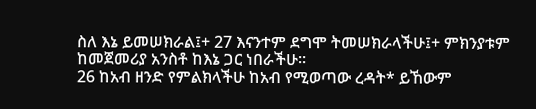ስለ እኔ ይመሠክራል፤+ 27 እናንተም ደግሞ ትመሠክራላችሁ፤+ ምክንያቱም ከመጀመሪያ አንስቶ ከእኔ ጋር ነበራችሁ።
26 ከአብ ዘንድ የምልክላችሁ ከአብ የሚወጣው ረዳት* ይኸውም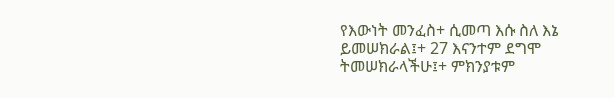የእውነት መንፈስ+ ሲመጣ እሱ ስለ እኔ ይመሠክራል፤+ 27 እናንተም ደግሞ ትመሠክራላችሁ፤+ ምክንያቱም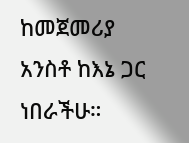ከመጀመሪያ አንስቶ ከእኔ ጋር ነበራችሁ።